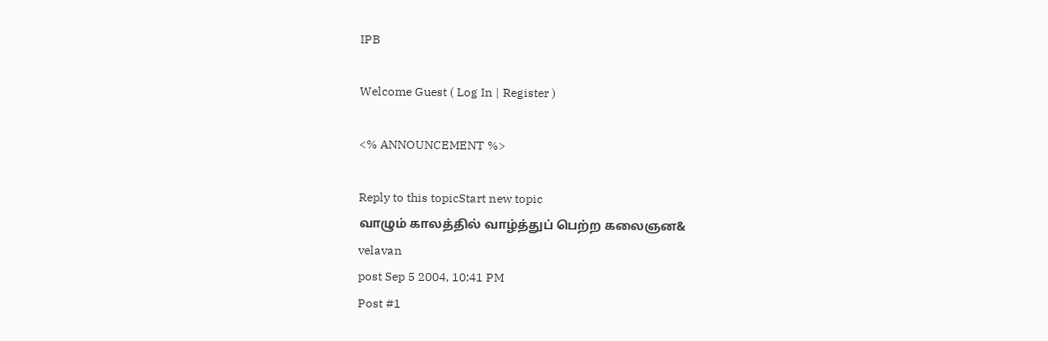IPB

Welcome Guest ( Log In | Register )

<% ANNOUNCEMENT %>

Reply to this topicStart new topic
வாழும் காலத்தில் வாழ்த்துப் பெற்ற கலைஞன&
velavan
post Sep 5 2004, 10:41 PM
Post #1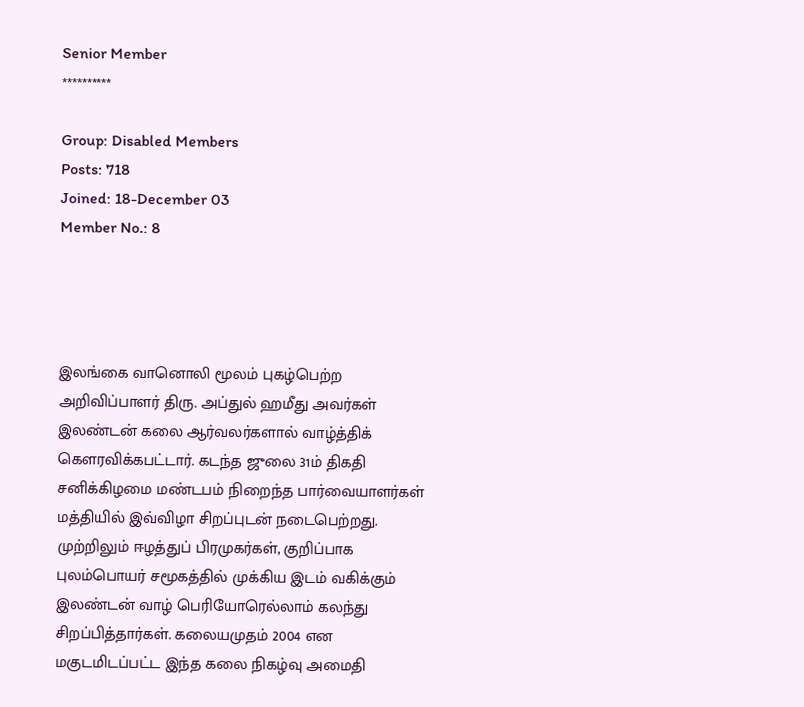Senior Member
**********

Group: Disabled Members
Posts: 718
Joined: 18-December 03
Member No.: 8




இலங்கை வானொலி மூலம் புகழ்பெற்ற அறிவிப்பாளர் திரு. அப்துல் ஹமீது அவர்கள் இலண்டன் கலை ஆர்வலர்களால் வாழ்த்திக் கௌரவிக்கபட்டார். கடந்த ஜுலை 31ம் திகதி சனிக்கிழமை மண்டபம் நிறைந்த பார்வையாளர்கள் மத்தியில் இவ்விழா சிறப்புடன் நடைபெற்றது. முற்றிலும் ஈழத்துப் பிரமுகர்கள், குறிப்பாக புலம்பொயர் சமூகத்தில் முக்கிய இடம் வகிக்கும் இலண்டன் வாழ் பெரியோரெல்லாம் கலந்து சிறப்பித்தார்கள். கலையமுதம் 2004 என மகுடமிடப்பட்ட இந்த கலை நிகழ்வு அமைதி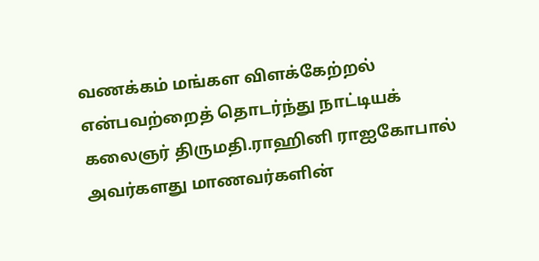வணக்கம் மங்கள விளக்கேற்றல் என்பவற்றைத் தொடர்ந்து நாட்டியக் கலைஞர் திருமதி.ராஹினி ராஐகோபால் அவர்களது மாணவர்களின்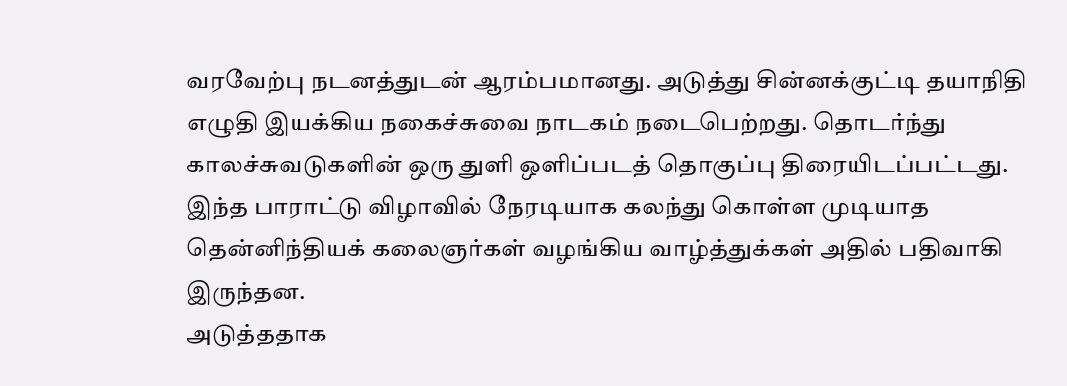வரவேற்பு நடனத்துடன் ஆரம்பமானது. அடுத்து சின்னக்குட்டி தயாநிதி எழுதி இயக்கிய நகைச்சுவை நாடகம் நடைபெற்றது. தொடர்ந்து காலச்சுவடுகளின் ஒரு துளி ஒளிப்படத் தொகுப்பு திரையிடப்பட்டது. இந்த பாராட்டு விழாவில் நேரடியாக கலந்து கொள்ள முடியாத தென்னிந்தியக் கலைஞர்கள் வழங்கிய வாழ்த்துக்கள் அதில் பதிவாகி இருந்தன.
அடுத்ததாக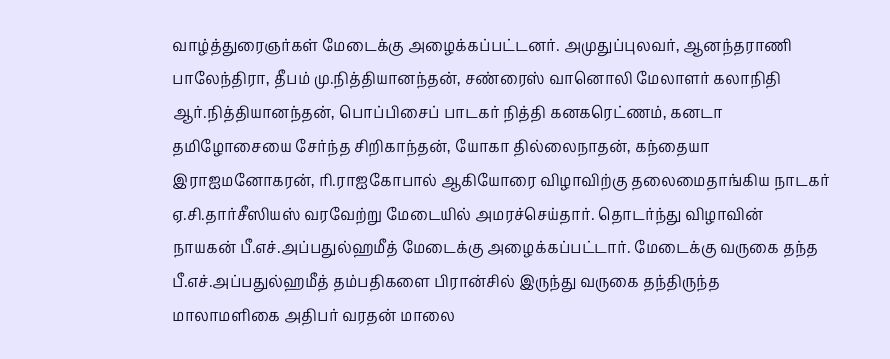வாழ்த்துரைஞர்கள் மேடைக்கு அழைக்கப்பட்டனர். அமுதுப்புலவர், ஆனந்தராணி பாலேந்திரா, தீபம் மு.நித்தியானந்தன், சண்ரைஸ் வானொலி மேலாளர் கலாநிதி ஆர்.நித்தியானந்தன், பொப்பிசைப் பாடகர் நித்தி கனகரெட்ணம், கனடா தமிழோசையை சேர்ந்த சிறிகாந்தன், யோகா தில்லைநாதன், கந்தையா இராஐமனோகரன், ரி.ராஐகோபால் ஆகியோரை விழாவிற்கு தலைமைதாங்கிய நாடகர் ஏ.சி.தார்சீஸியஸ் வரவேற்று மேடையில் அமரச்செய்தார். தொடர்ந்து விழாவின் நாயகன் பீ.எச்.அப்பதுல்ஹமீத் மேடைக்கு அழைக்கப்பட்டார். மேடைக்கு வருகை தந்த பீ.எச்.அப்பதுல்ஹமீத் தம்பதிகளை பிரான்சில் இருந்து வருகை தந்திருந்த மாலாமளிகை அதிபர் வரதன் மாலை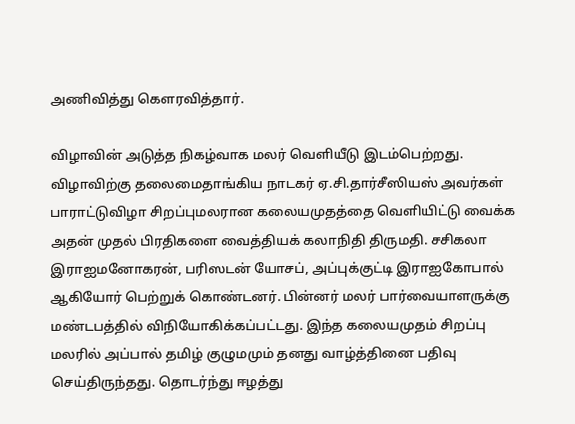அணிவித்து கௌரவித்தார்.

விழாவின் அடுத்த நிகழ்வாக மலர் வெளியீடு இடம்பெற்றது. விழாவிற்கு தலைமைதாங்கிய நாடகர் ஏ.சி.தார்சீஸியஸ் அவர்கள் பாராட்டுவிழா சிறப்புமலரான கலையமுதத்தை வெளியிட்டு வைக்க அதன் முதல் பிரதிகளை வைத்தியக் கலாநிதி திருமதி. சசிகலா இராஐமனோகரன், பரிஸடன் யோசப், அப்புக்குட்டி இராஐகோபால் ஆகியோர் பெற்றுக் கொண்டனர். பின்னர் மலர் பார்வையாளருக்கு மண்டபத்தில் விநியோகிக்கப்பட்டது. இந்த கலையமுதம் சிறப்பு மலரில் அப்பால் தமிழ் குழுமமும் தனது வாழ்த்தினை பதிவு செய்திருந்தது. தொடர்ந்து ஈழத்து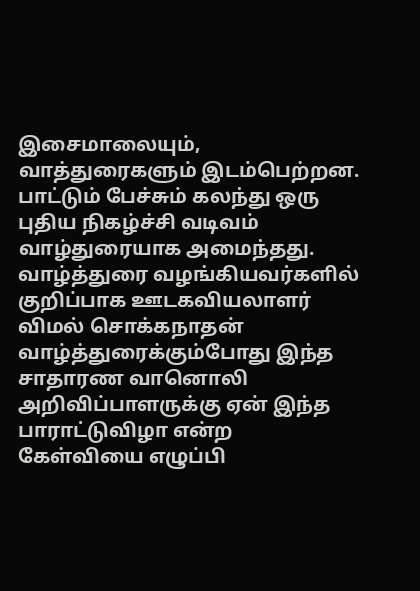இசைமாலையும், வாத்துரைகளும் இடம்பெற்றன. பாட்டும் பேச்சும் கலந்து ஒரு புதிய நிகழ்ச்சி வடிவம் வாழ்துரையாக அமைந்தது. வாழ்த்துரை வழங்கியவர்களில் குறிப்பாக ஊடகவியலாளர் விமல் சொக்கநாதன் வாழ்த்துரைக்கும்போது இந்த சாதாரண வானொலி அறிவிப்பாளருக்கு ஏன் இந்த பாராட்டுவிழா என்ற கேள்வியை எழுப்பி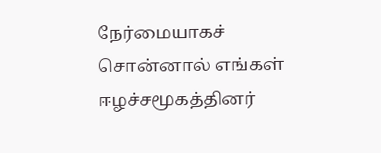நேர்மையாகச் சொன்னால் எங்கள் ஈழச்சமூகத்தினர்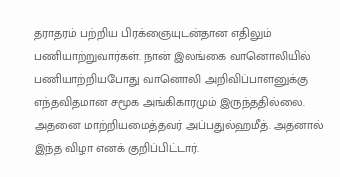தராதரம் பற்றிய பிரக்ஞையுடன்தான எதிலும் பணியாற்றுவார்கள். நான் இலங்கை வானொலியில் பணியாற்றியபோது வானொலி அறிவிப்பாளனுக்கு எந்தவிதமான சமூக அங்கிகாரமும் இருந்ததில்லை. அதனை மாற்றியமைத்தவர் அப்பதுல்ஹமீத். அதனால் இந்த விழா எனக் குறிப்பிட்டார்.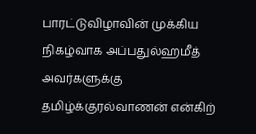பாரட்டுவிழாவின் முக்கிய நிகழ்வாக அப்பதுல்ஹமீத் அவர்களுக்கு தமிழ்க்குரல்வாணன் என்கிற்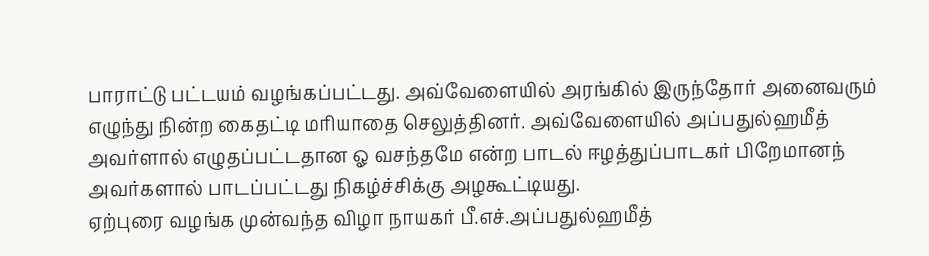பாராட்டு பட்டயம் வழங்கப்பட்டது. அவ்வேளையில் அரங்கில் இருந்தோர் அனைவரும் எழுந்து நின்ற கைதட்டி மரியாதை செலுத்தினர். அவ்வேளையில் அப்பதுல்ஹமீத் அவர்ளால் எழுதப்பட்டதான ஓ வசந்தமே என்ற பாடல் ஈழத்துப்பாடகர் பிறேமானந் அவர்களால் பாடப்பட்டது நிகழ்ச்சிக்கு அழகூட்டியது.
ஏற்புரை வழங்க முன்வந்த விழா நாயகர் பீ.எச்.அப்பதுல்ஹமீத்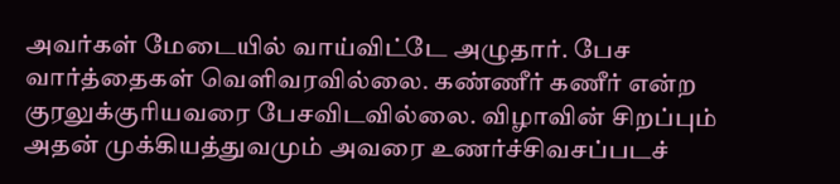அவர்கள் மேடையில் வாய்விட்டே அழுதார். பேச வார்த்தைகள் வெளிவரவில்லை. கண்ணீர் கணீர் என்ற குரலுக்குரியவரை பேசவிடவில்லை. விழாவின் சிறப்பும் அதன் முக்கியத்துவமும் அவரை உணர்ச்சிவசப்படச்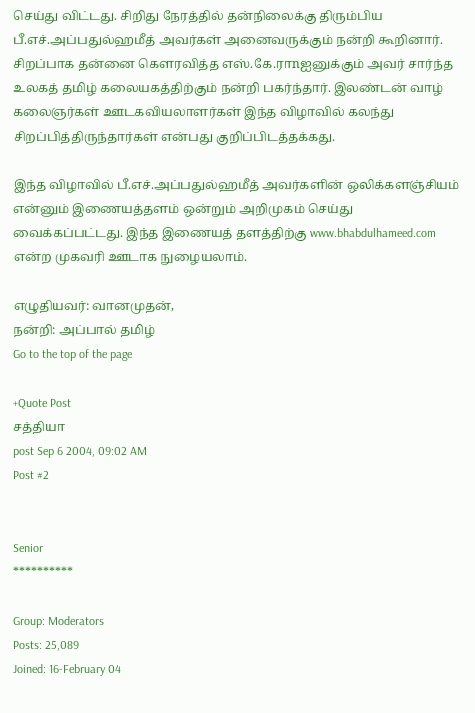செய்து விட்டது. சிறிது நேரத்தில் தன்நிலைக்கு திரும்பிய பீ.எச்.அப்பதுல்ஹமீத் அவர்கள் அனைவருக்கும் நன்றி கூறினார். சிறப்பாக தன்னை கௌரவித்த எஸ்.கே.ராnஐனுக்கும் அவர் சார்ந்த உலகத் தமிழ் கலையகத்திற்கும் நன்றி பகர்ந்தார். இலண்டன் வாழ் கலைஞர்கள் ஊடகவியலாளர்கள் இந்த விழாவில் கலந்து சிறப்பித்திருந்தார்கள் என்பது குறிப்பிடத்தக்கது.

இந்த விழாவில் பீ.எச்.அப்பதுல்ஹமீத் அவர்களின் ஒலிக்களஞ்சியம் என்னும் இணையத்தளம் ஒன்றும் அறிமுகம் செய்து வைக்கப்பட்டது. இந்த இணையத் தளத்திற்கு www.bhabdulhameed.com என்ற முகவரி ஊடாக நுழையலாம்.

எழுதியவர்: வானமுதன்,
நன்றி: அப்பால் தமிழ்
Go to the top of the page

+Quote Post
சத்தியா
post Sep 6 2004, 09:02 AM
Post #2


Senior
**********

Group: Moderators
Posts: 25,089
Joined: 16-February 04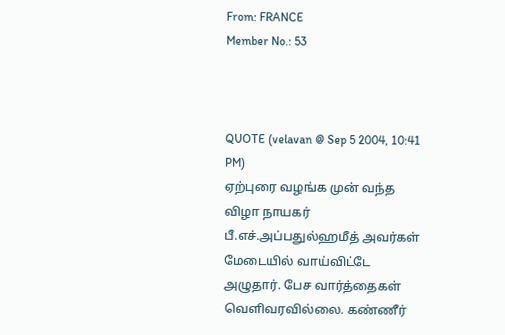From: FRANCE
Member No.: 53



QUOTE (velavan @ Sep 5 2004, 10:41 PM)
ஏற்புரை வழங்க முன் வந்த விழா நாயகர் பீ.எச்.அப்பதுல்ஹமீத் அவர்கள் மேடையில் வாய்விட்டே அழுதார். பேச வார்த்தைகள் வெளிவரவில்லை. கண்ணீர்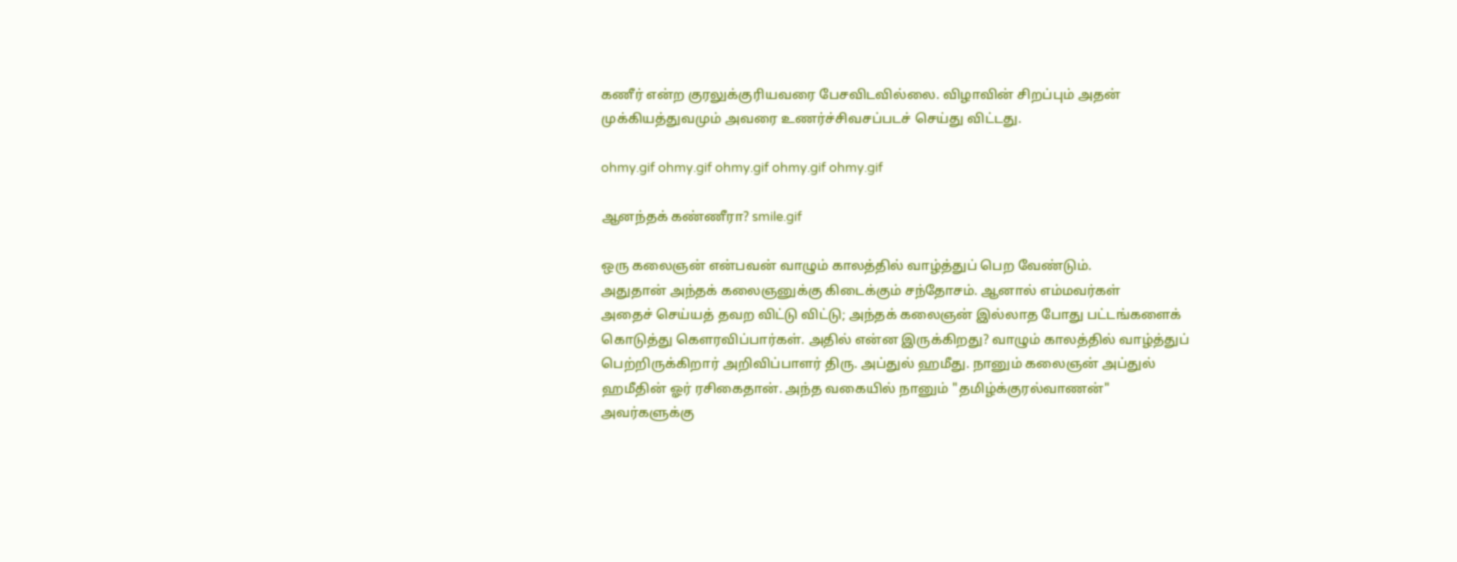கணீர் என்ற குரலுக்குரியவரை பேசவிடவில்லை. விழாவின் சிறப்பும் அதன் முக்கியத்துவமும் அவரை உணர்ச்சிவசப்படச் செய்து விட்டது.

ohmy.gif ohmy.gif ohmy.gif ohmy.gif ohmy.gif

ஆனந்தக் கண்ணீரா? smile.gif

ஒரு கலைஞன் என்பவன் வாழும் காலத்தில் வாழ்த்துப் பெற வேண்டும்.
அதுதான் அந்தக் கலைஞனுக்கு கிடைக்கும் சந்தோசம். ஆனால் எம்மவர்கள்
அதைச் செய்யத் தவற விட்டு விட்டு; அந்தக் கலைஞன் இல்லாத போது பட்டங்களைக் கொடுத்து கெளரவிப்பார்கள். அதில் என்ன இருக்கிறது? வாழும் காலத்தில் வாழ்த்துப் பெற்றிருக்கிறார் அறிவிப்பாளர் திரு. அப்துல் ஹமீது. நானும் கலைஞன் அப்துல் ஹமீதின் ஓர் ரசிகைதான். அந்த வகையில் நானும் "தமிழ்க்குரல்வாணன்" அவர்களுக்கு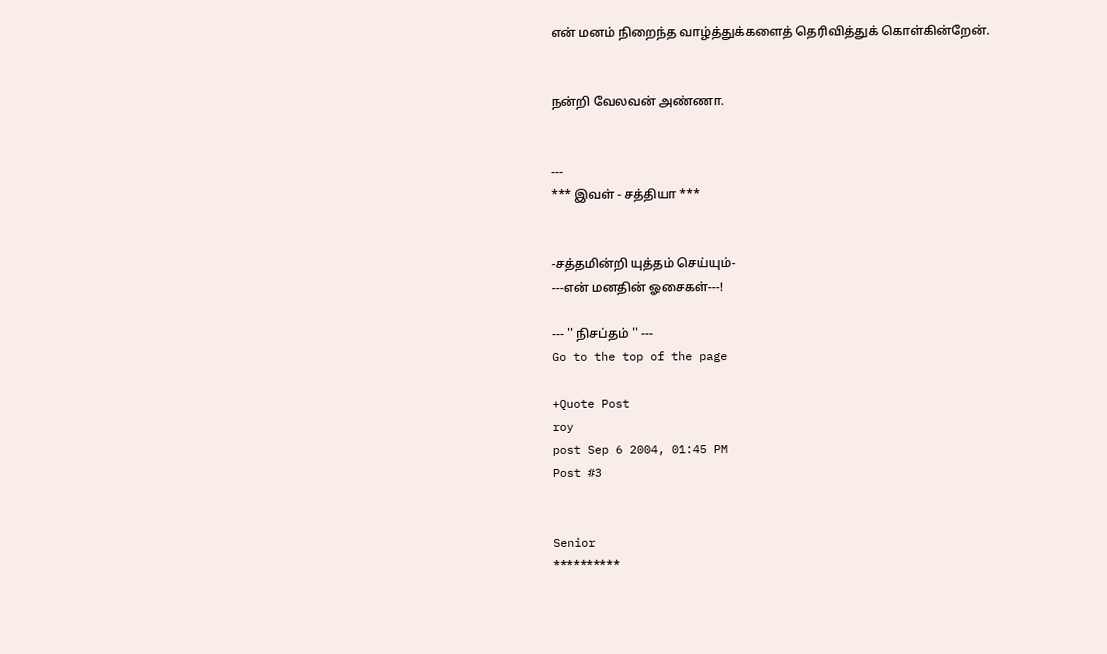என் மனம் நிறைந்த வாழ்த்துக்களைத் தெரிவித்துக் கொள்கின்றேன்.


நன்றி வேலவன் அண்ணா.


---
*** இவள் - சத்தியா ***


-சத்தமின்றி யுத்தம் செய்யும்-
---என் மனதின் ஓசைகள்---!

--- '' நிசப்தம் '' ---
Go to the top of the page

+Quote Post
roy
post Sep 6 2004, 01:45 PM
Post #3


Senior
**********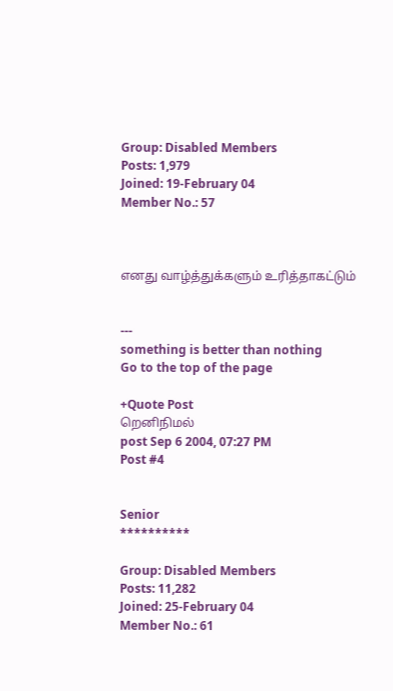Group: Disabled Members
Posts: 1,979
Joined: 19-February 04
Member No.: 57



எனது வாழ்த்துக்களும் உரித்தாகட்டும்


---
something is better than nothing
Go to the top of the page

+Quote Post
றெனிநிமல்
post Sep 6 2004, 07:27 PM
Post #4


Senior
**********

Group: Disabled Members
Posts: 11,282
Joined: 25-February 04
Member No.: 61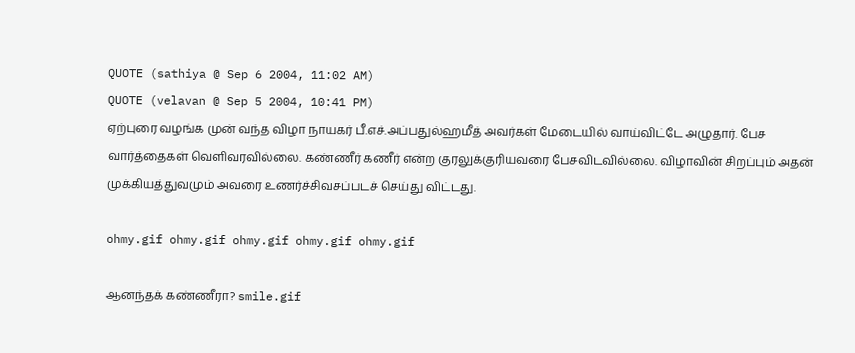QUOTE (sathiya @ Sep 6 2004, 11:02 AM)
QUOTE (velavan @ Sep 5 2004, 10:41 PM)
ஏற்புரை வழங்க முன் வந்த விழா நாயகர் பீ.எச்.அப்பதுல்ஹமீத் அவர்கள் மேடையில் வாய்விட்டே அழுதார். பேச வார்த்தைகள் வெளிவரவில்லை. கண்ணீர் கணீர் என்ற குரலுக்குரியவரை பேசவிடவில்லை. விழாவின் சிறப்பும் அதன் முக்கியத்துவமும் அவரை உணர்ச்சிவசப்படச் செய்து விட்டது.

ohmy.gif ohmy.gif ohmy.gif ohmy.gif ohmy.gif

ஆனந்தக் கண்ணீரா? smile.gif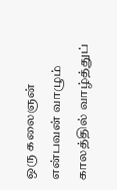ஒரு கலைஞன் என்பவன் வாழும் காலத்தில் வாழ்த்துப்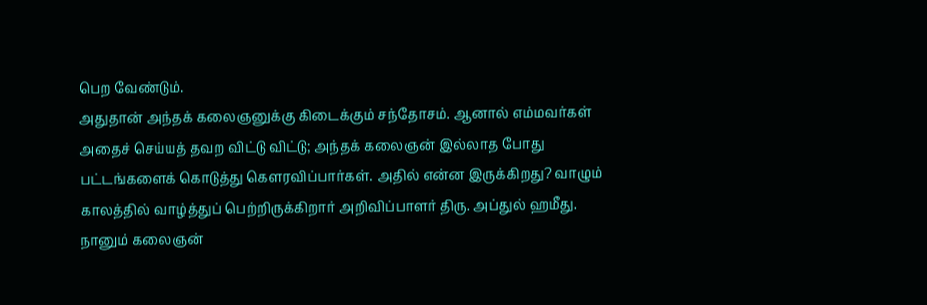பெற வேண்டும்.
அதுதான் அந்தக் கலைஞனுக்கு கிடைக்கும் சந்தோசம். ஆனால் எம்மவர்கள்
அதைச் செய்யத் தவற விட்டு விட்டு; அந்தக் கலைஞன் இல்லாத போது பட்டங்களைக் கொடுத்து கெளரவிப்பார்கள். அதில் என்ன இருக்கிறது? வாழும் காலத்தில் வாழ்த்துப் பெற்றிருக்கிறார் அறிவிப்பாளர் திரு. அப்துல் ஹமீது. நானும் கலைஞன்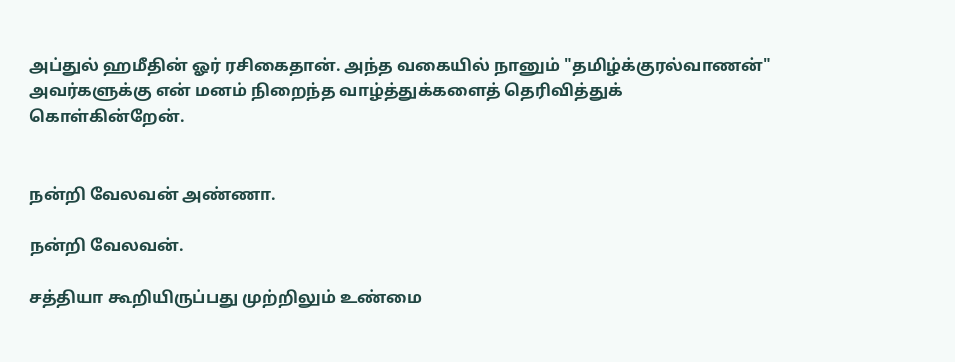அப்துல் ஹமீதின் ஓர் ரசிகைதான். அந்த வகையில் நானும் "தமிழ்க்குரல்வாணன்" அவர்களுக்கு என் மனம் நிறைந்த வாழ்த்துக்களைத் தெரிவித்துக் கொள்கின்றேன்.


நன்றி வேலவன் அண்ணா.

நன்றி வேலவன்.

சத்தியா கூறியிருப்பது முற்றிலும் உண்மை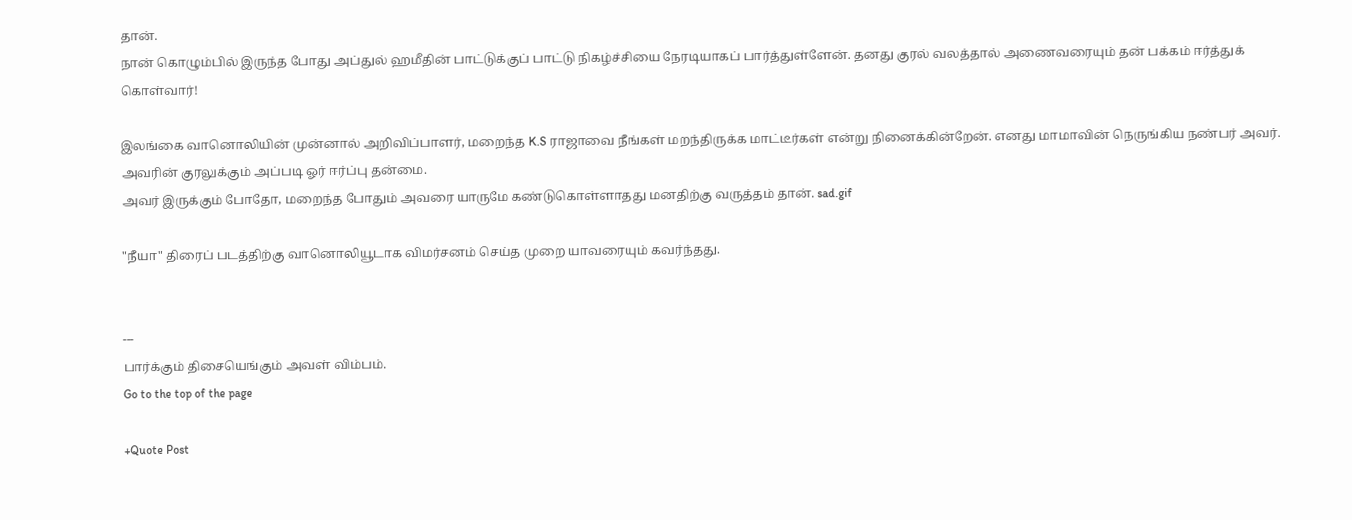தான்.
நான் கொழும்பில் இருந்த போது அப்துல் ஹமீதின் பாட்டுக்குப் பாட்டு நிகழ்ச்சியை நேரடியாகப் பார்த்துள்ளேன். தனது குரல் வலத்தால் அணைவரையும் தன் பக்கம் ஈர்த்துக் கொள்வார்!

இலங்கை வானொலியின் முன்னால் அறிவிப்பாளர், மறைந்த K.S ராஜாவை நீங்கள் மறந்திருக்க மாட்டீர்கள் என்று நினைக்கின்றேன். எனது மாமாவின் நெருங்கிய நண்பர் அவர். அவரின் குரலுக்கும் அப்படி ஓர் ஈர்ப்பு தன்மை.
அவர் இருக்கும் போதோ, மறைந்த போதும் அவரை யாருமே கண்டுகொள்ளாதது மனதிற்கு வருத்தம் தான். sad.gif

"நீயா" திரைப் படத்திற்கு வானொலியூடாக விமர்சனம் செய்த முறை யாவரையும் கவர்ந்தது.


---
பார்க்கும் திசையெங்கும் அவள் விம்பம்.
Go to the top of the page

+Quote Post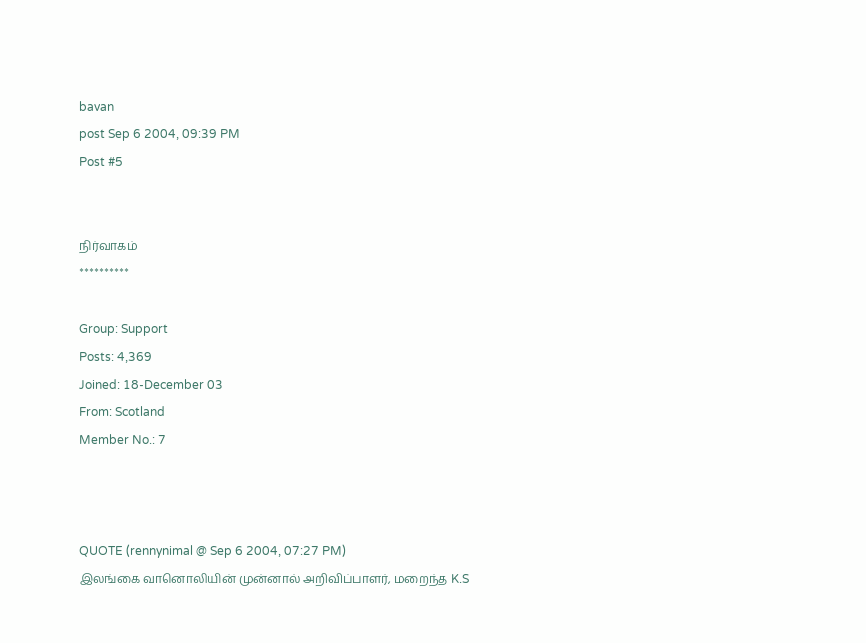bavan
post Sep 6 2004, 09:39 PM
Post #5


நிர்வாகம்
**********

Group: Support
Posts: 4,369
Joined: 18-December 03
From: Scotland
Member No.: 7



QUOTE (rennynimal @ Sep 6 2004, 07:27 PM)
இலங்கை வானொலியின் முன்னால் அறிவிப்பாளர், மறைந்த K.S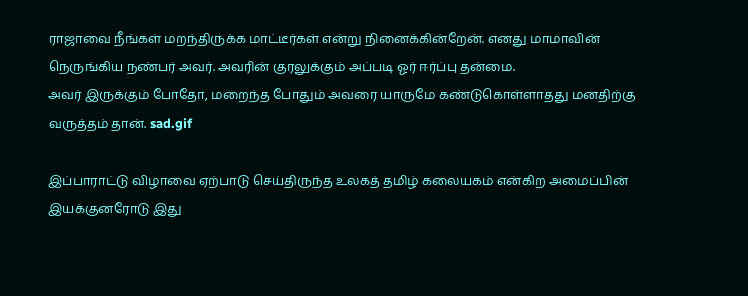ராஜாவை நீங்கள் மறந்திருக்க மாட்டீர்கள் என்று நினைக்கின்றேன். எனது மாமாவின் நெருங்கிய நண்பர் அவர். அவரின் குரலுக்கும் அப்படி ஓர் ஈர்ப்பு தன்மை.
அவர் இருக்கும் போதோ, மறைந்த போதும் அவரை யாருமே கண்டுகொள்ளாதது மனதிற்கு வருத்தம் தான். sad.gif

இப்பாராட்டு விழாவை ஏற்பாடு செய்திருந்த உலகத் தமிழ் கலையகம் என்கிற அமைப்பின் இயக்குனரோடு இது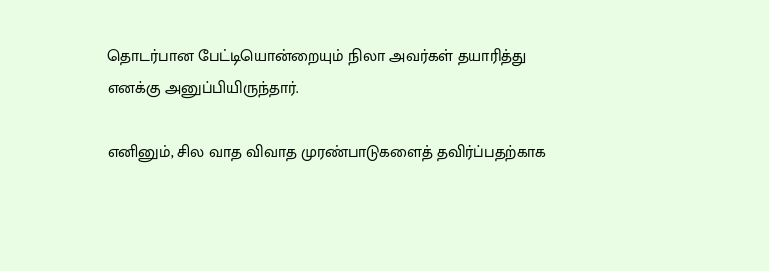தொடர்பான பேட்டியொன்றையும் நிலா அவர்கள் தயாரித்து எனக்கு அனுப்பியிருந்தார்.

எனினும், சில வாத விவாத முரண்பாடுகளைத் தவிர்ப்பதற்காக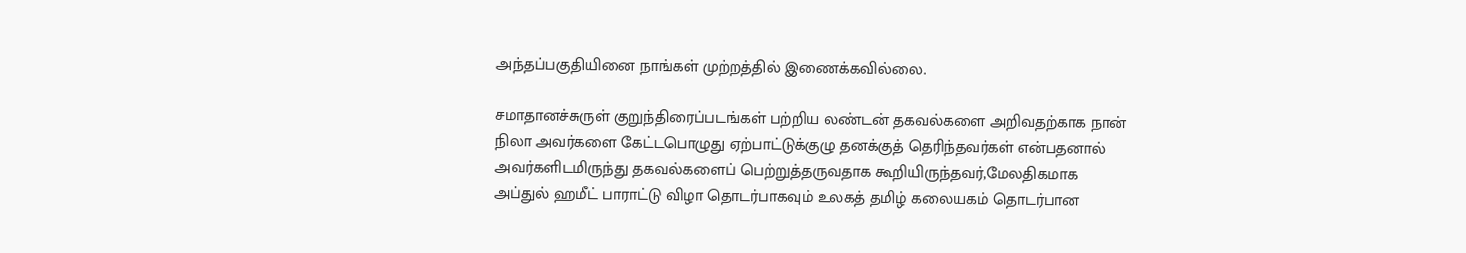அந்தப்பகுதியினை நாங்கள் முற்றத்தில் இணைக்கவில்லை.

சமாதானச்சுருள் குறுந்திரைப்படங்கள் பற்றிய லண்டன் தகவல்களை அறிவதற்காக நான் நிலா அவர்களை கேட்டபொழுது ஏற்பாட்டுக்குழு தனக்குத் தெரிந்தவர்கள் என்பதனால் அவர்களிடமிருந்து தகவல்களைப் பெற்றுத்தருவதாக கூறியிருந்தவர்,மேலதிகமாக அப்துல் ஹமீட் பாராட்டு விழா தொடர்பாகவும் உலகத் தமிழ் கலையகம் தொடர்பான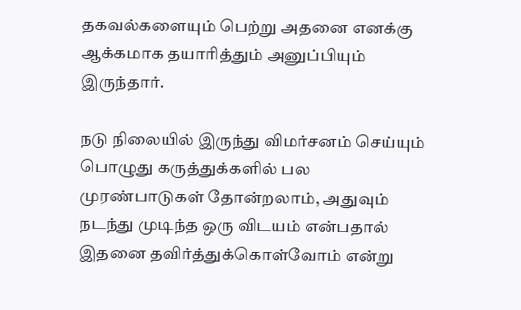தகவல்களையும் பெற்று அதனை எனக்கு ஆக்கமாக தயாரித்தும் அனுப்பியும் இருந்தார்.

நடு நிலையில் இருந்து விமர்சனம் செய்யும் பொழுது கருத்துக்களில் பல முரண்பாடுகள் தோன்றலாம், அதுவும் நடந்து முடிந்த ஒரு விடயம் என்பதால் இதனை தவிர்த்துக்கொள்வோம் என்று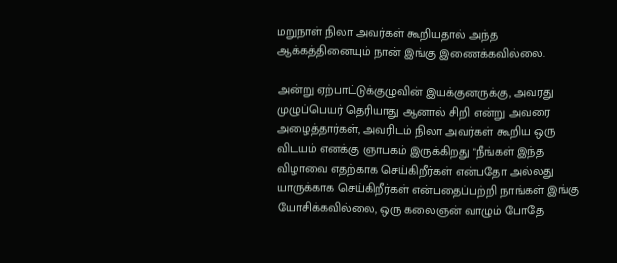மறுநாள் நிலா அவர்கள் கூறியதால் அந்த ஆக்கத்தினையும் நான் இங்கு இணைக்கவில்லை.

அன்று ஏற்பாட்டுக்குழுவின் இயக்குனருக்கு, அவரது முழுப்பெயர் தெரியாது ஆனால் சிறி என்று அவரை அழைத்தார்கள், அவரிடம் நிலா அவர்கள் கூறிய ஒரு விடயம் எனக்கு ஞாபகம் இருக்கிறது "நீங்கள் இந்த விழாவை எதற்காக செய்கிறீர்கள் என்பதோ அல்லது யாருக்காக செய்கிறீர்கள் என்பதைப்பற்றி நாங்கள் இங்கு யோசிக்கவில்லை, ஒரு கலைஞன் வாழும் போதே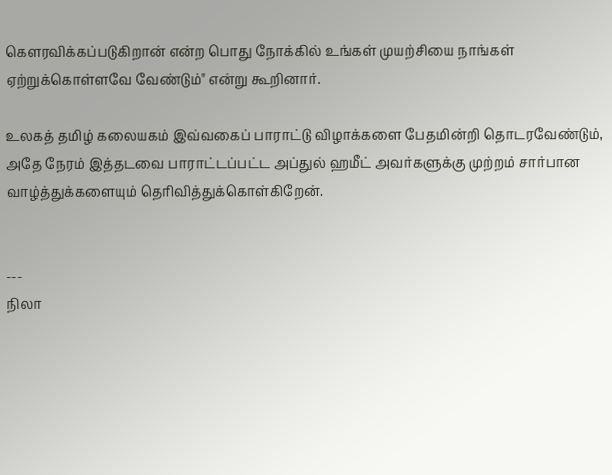கெளரவிக்கப்படுகிறான் என்ற பொது நோக்கில் உங்கள் முயற்சியை நாங்கள் ஏற்றுக்கொள்ளவே வேண்டும்" என்று கூறினார்.

உலகத் தமிழ் கலையகம் இவ்வகைப் பாராட்டு விழாக்களை பேதமின்றி தொடரவேண்டும், அதே நேரம் இத்தடவை பாராட்டப்பட்ட அப்துல் ஹமீட் அவர்களுக்கு முற்றம் சார்பான வாழ்த்துக்களையும் தெரிவித்துக்கொள்கிறேன்.


---
நிலா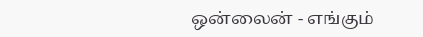ஒன்லைன் - எங்கும்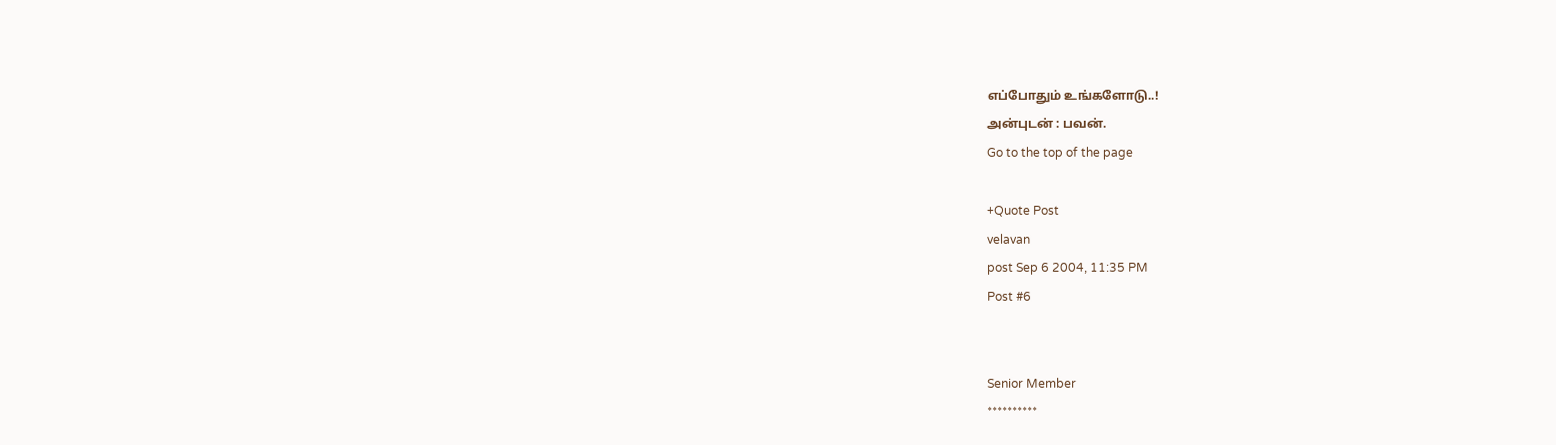எப்போதும் உங்களோடு..!
அன்புடன் : பவன்.
Go to the top of the page

+Quote Post
velavan
post Sep 6 2004, 11:35 PM
Post #6


Senior Member
**********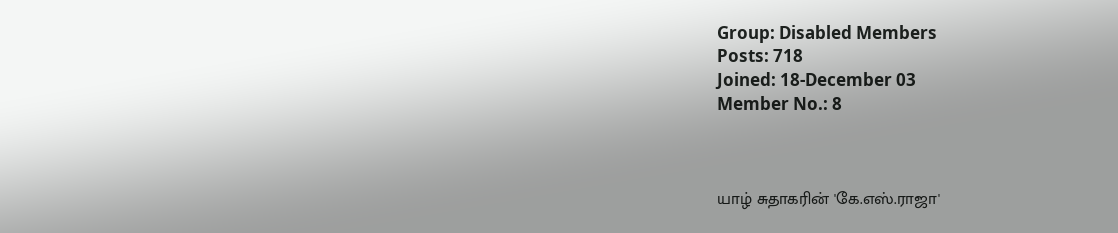Group: Disabled Members
Posts: 718
Joined: 18-December 03
Member No.: 8



யாழ் சுதாகரின் 'கே.எஸ்.ராஜா'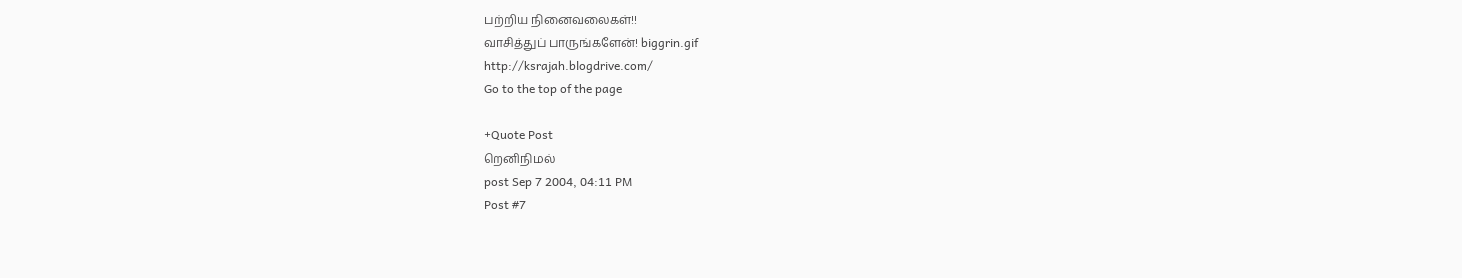பற்றிய நினைவலைகள்!!
வாசித்துப் பாருங்களேன்! biggrin.gif
http://ksrajah.blogdrive.com/
Go to the top of the page

+Quote Post
றெனிநிமல்
post Sep 7 2004, 04:11 PM
Post #7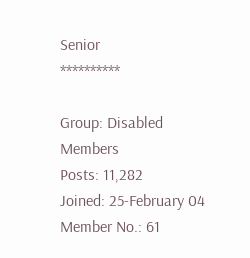Senior
**********

Group: Disabled Members
Posts: 11,282
Joined: 25-February 04
Member No.: 61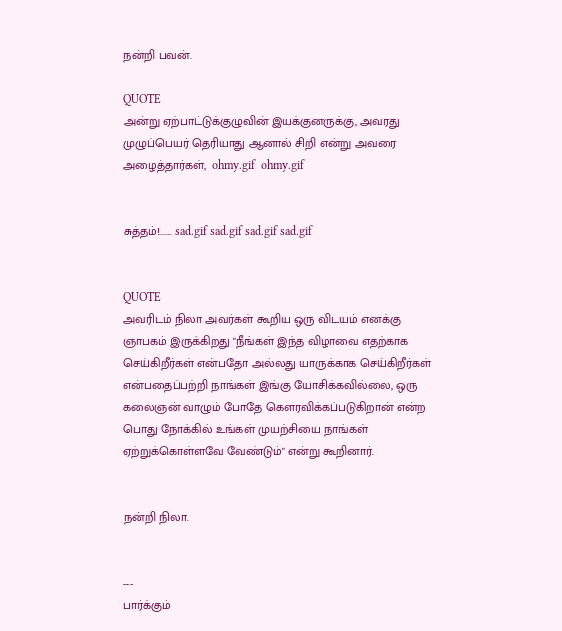நன்றி பவன்.

QUOTE
அன்று ஏற்பாட்டுக்குழுவின் இயக்குனருக்கு, அவரது முழுப்பெயர் தெரியாது ஆனால் சிறி என்று அவரை அழைத்தார்கள்,  ohmy.gif  ohmy.gif


சுத்தம்!....... sad.gif sad.gif sad.gif sad.gif


QUOTE
அவரிடம் நிலா அவர்கள் கூறிய ஒரு விடயம் எனக்கு ஞாபகம் இருக்கிறது "நீங்கள் இந்த விழாவை எதற்காக செய்கிறீர்கள் என்பதோ அல்லது யாருக்காக செய்கிறீர்கள் என்பதைப்பற்றி நாங்கள் இங்கு யோசிக்கவில்லை, ஒரு கலைஞன் வாழும் போதே கெளரவிக்கப்படுகிறான் என்ற பொது நோக்கில் உங்கள் முயற்சியை நாங்கள் ஏற்றுக்கொள்ளவே வேண்டும்" என்று கூறினார்.


நன்றி நிலா.


---
பார்க்கும்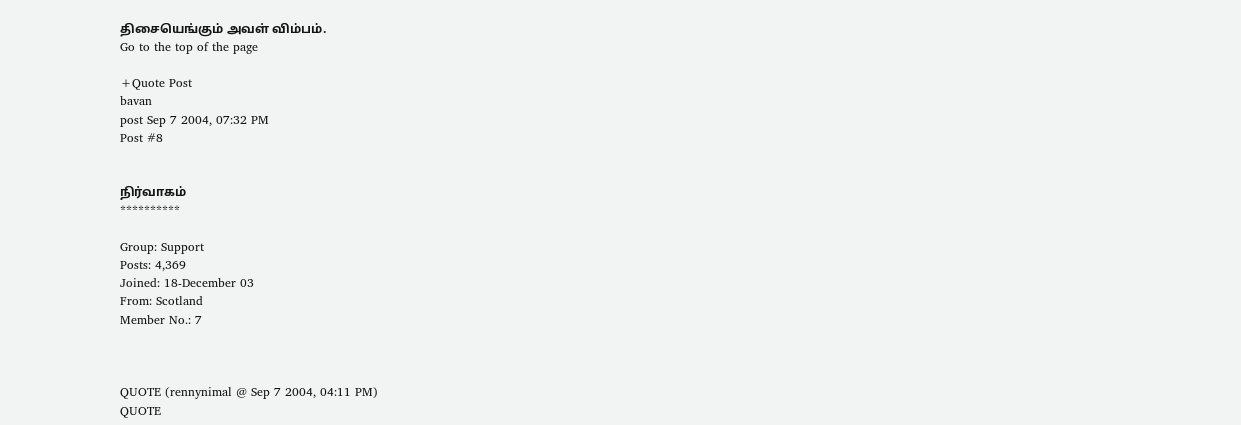திசையெங்கும் அவள் விம்பம்.
Go to the top of the page

+Quote Post
bavan
post Sep 7 2004, 07:32 PM
Post #8


நிர்வாகம்
**********

Group: Support
Posts: 4,369
Joined: 18-December 03
From: Scotland
Member No.: 7



QUOTE (rennynimal @ Sep 7 2004, 04:11 PM)
QUOTE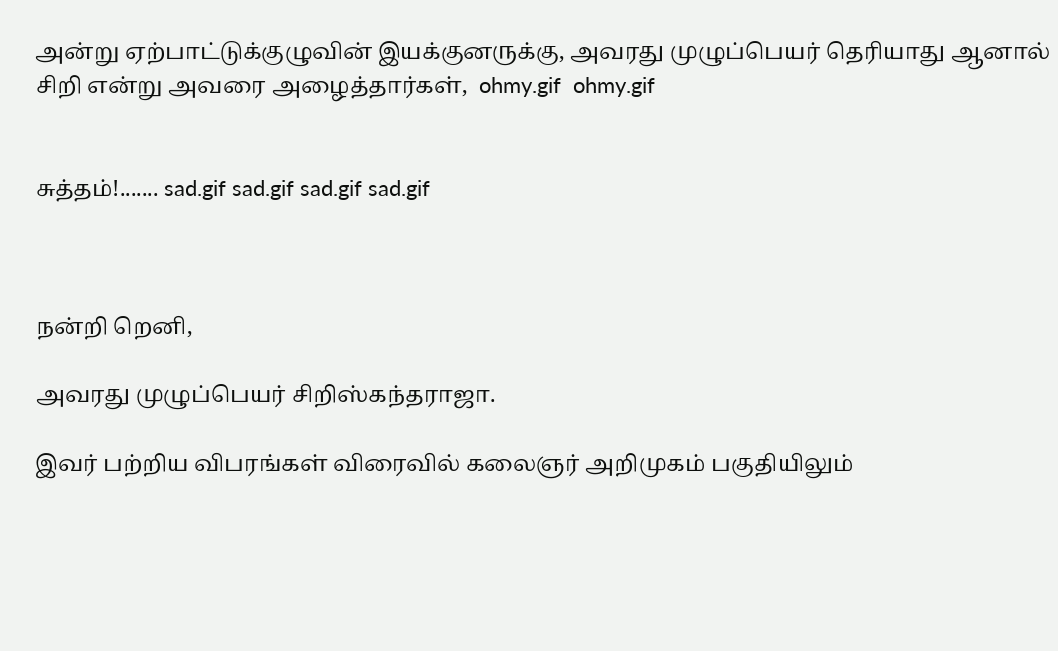அன்று ஏற்பாட்டுக்குழுவின் இயக்குனருக்கு, அவரது முழுப்பெயர் தெரியாது ஆனால் சிறி என்று அவரை அழைத்தார்கள்,  ohmy.gif  ohmy.gif


சுத்தம்!....... sad.gif sad.gif sad.gif sad.gif



நன்றி றெனி,

அவரது முழுப்பெயர் சிறிஸ்கந்தராஜா.

இவர் பற்றிய விபரங்கள் விரைவில் கலைஞர் அறிமுகம் பகுதியிலும்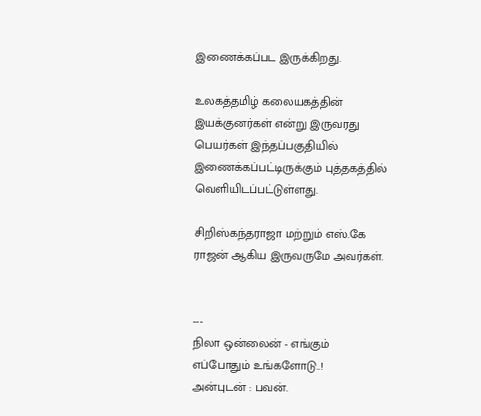இணைக்கப்பட இருக்கிறது.

உலகத்தமிழ் கலையகத்தின் இயக்குனர்கள் என்று இருவரது பெயர்கள் இந்தப்பகுதியில் இணைக்கப்பட்டிருக்கும் புத்தகத்தில் வெளியிடப்பட்டுள்ளது.

சிறிஸ்கந்தராஜா மற்றும் எஸ்.கே ராஜன் ஆகிய இருவருமே அவர்கள்.


---
நிலா ஒன்லைன் - எங்கும் எப்போதும் உங்களோடு..!
அன்புடன் : பவன்.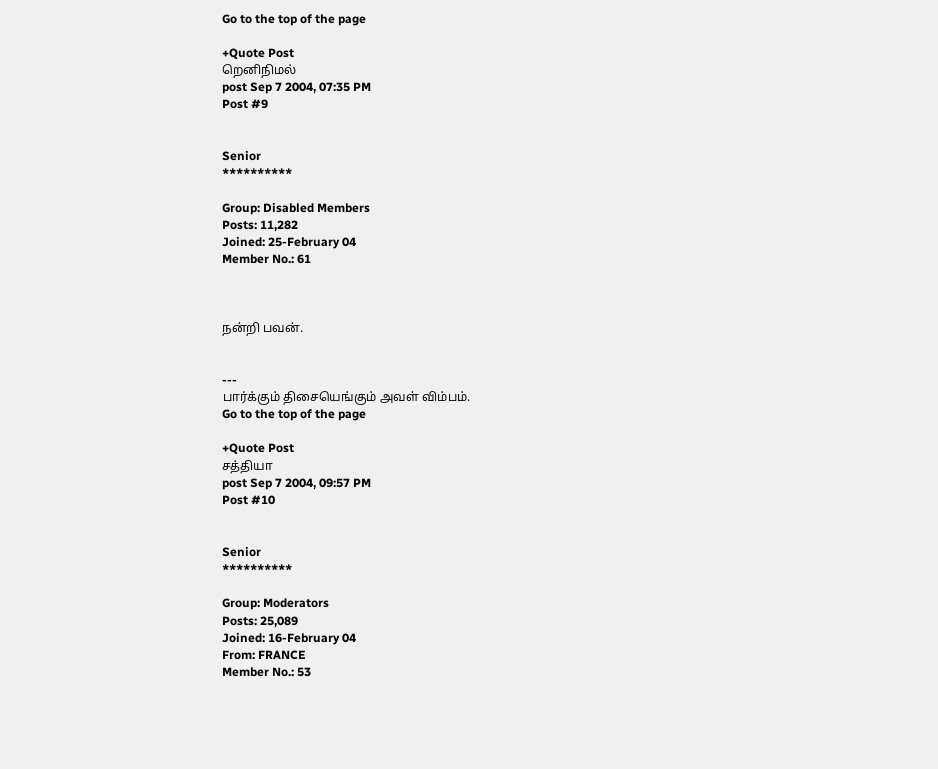Go to the top of the page

+Quote Post
றெனிநிமல்
post Sep 7 2004, 07:35 PM
Post #9


Senior
**********

Group: Disabled Members
Posts: 11,282
Joined: 25-February 04
Member No.: 61



நன்றி பவன்.


---
பார்க்கும் திசையெங்கும் அவள் விம்பம்.
Go to the top of the page

+Quote Post
சத்தியா
post Sep 7 2004, 09:57 PM
Post #10


Senior
**********

Group: Moderators
Posts: 25,089
Joined: 16-February 04
From: FRANCE
Member No.: 53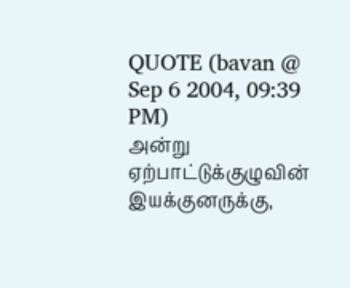QUOTE (bavan @ Sep 6 2004, 09:39 PM)
அன்று ஏற்பாட்டுக்குழுவின் இயக்குனருக்கு,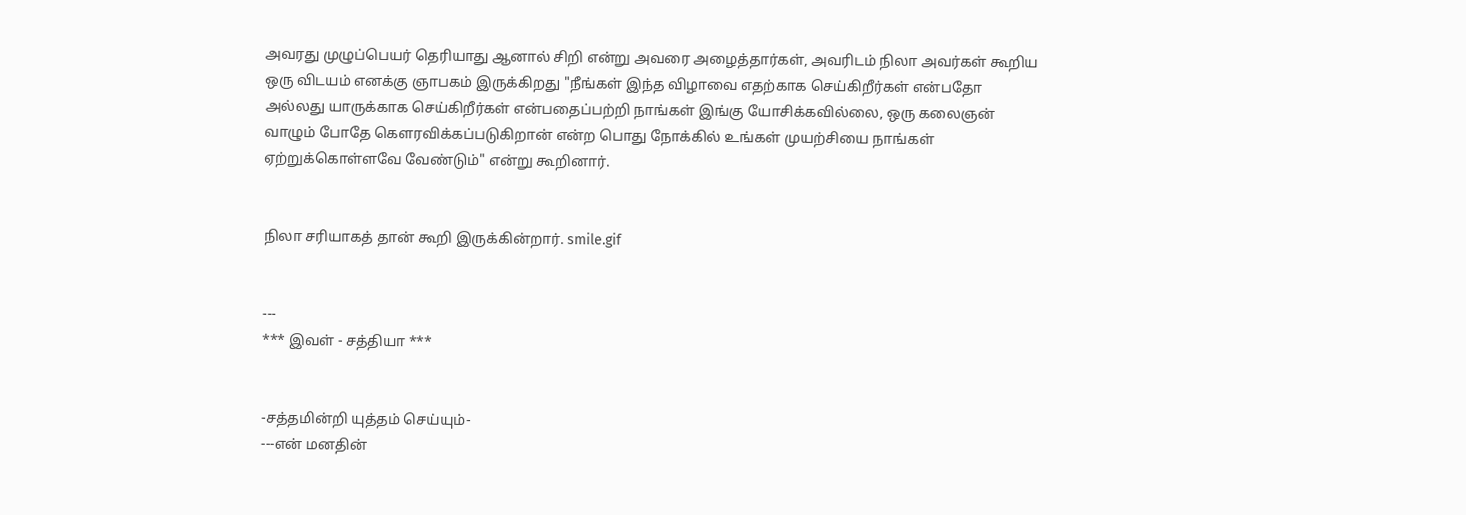அவரது முழுப்பெயர் தெரியாது ஆனால் சிறி என்று அவரை அழைத்தார்கள், அவரிடம் நிலா அவர்கள் கூறிய ஒரு விடயம் எனக்கு ஞாபகம் இருக்கிறது "நீங்கள் இந்த விழாவை எதற்காக செய்கிறீர்கள் என்பதோ அல்லது யாருக்காக செய்கிறீர்கள் என்பதைப்பற்றி நாங்கள் இங்கு யோசிக்கவில்லை, ஒரு கலைஞன் வாழும் போதே கெளரவிக்கப்படுகிறான் என்ற பொது நோக்கில் உங்கள் முயற்சியை நாங்கள் ஏற்றுக்கொள்ளவே வேண்டும்" என்று கூறினார்.


நிலா சரியாகத் தான் கூறி இருக்கின்றார். smile.gif


---
*** இவள் - சத்தியா ***


-சத்தமின்றி யுத்தம் செய்யும்-
---என் மனதின்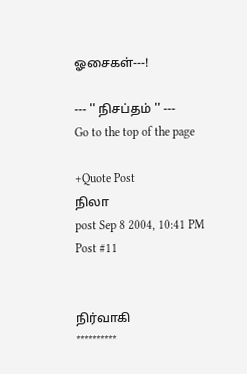ஓசைகள்---!

--- '' நிசப்தம் '' ---
Go to the top of the page

+Quote Post
நிலா
post Sep 8 2004, 10:41 PM
Post #11


நிர்வாகி
**********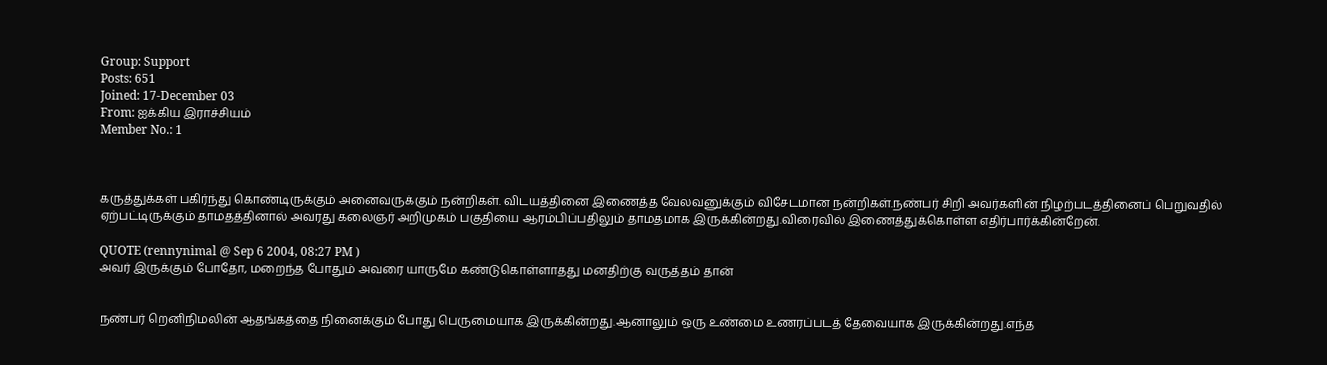Group: Support
Posts: 651
Joined: 17-December 03
From: ஐக்கிய இராச்சியம்
Member No.: 1



கருத்துக்கள் பகிர்ந்து கொண்டிருக்கும் அனைவருக்கும் நன்றிகள். விடயத்தினை இணைத்த வேலவனுக்கும் விசேடமான நன்றிகள்.நண்பர் சிறி அவர்களின் நிழற்படத்தினைப் பெறுவதில் ஏற்பட்டிருக்கும் தாமதத்தினால் அவரது கலைஞர் அறிமுகம் பகுதியை ஆரம்பிப்பதிலும் தாமதமாக இருக்கின்றது.விரைவில் இணைத்துக்கொள்ள எதிர்பார்க்கின்றேன்.

QUOTE (rennynimal @ Sep 6 2004, 08:27 PM )
அவர் இருக்கும் போதோ, மறைந்த போதும் அவரை யாருமே கண்டுகொள்ளாதது மனதிற்கு வருத்தம் தான்


நண்பர் றெனிநிமலின் ஆதங்கத்தை நினைக்கும் போது பெருமையாக இருக்கின்றது.ஆனாலும் ஒரு உண்மை உணரப்படத் தேவையாக இருக்கின்றது.எந்த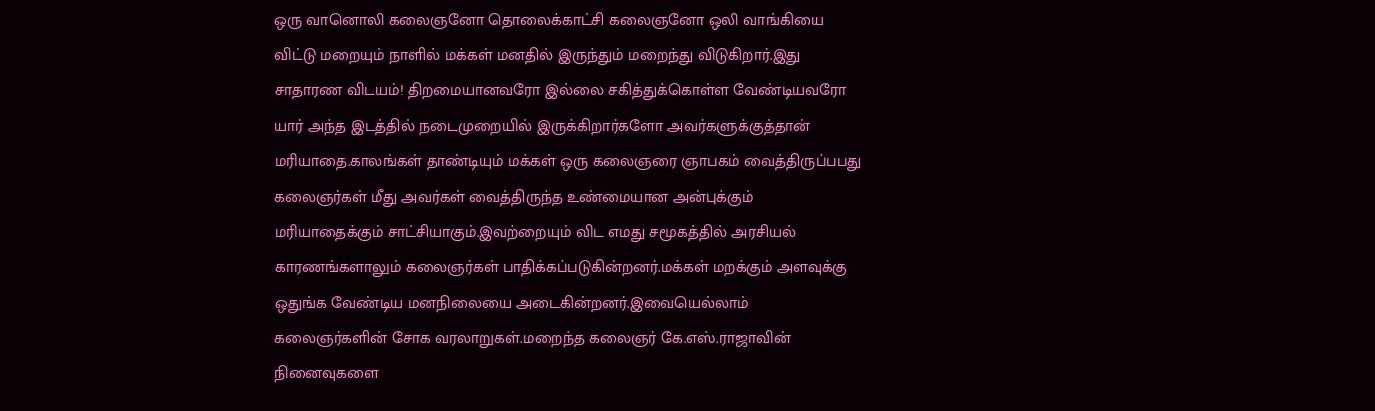ஒரு வானொலி கலைஞனோ தொலைக்காட்சி கலைஞனோ ஒலி வாங்கியை விட்டு மறையும் நாளில் மக்கள் மனதில் இருந்தும் மறைந்து விடுகிறார்.இது சாதாரண விடயம்! திறமையானவரோ இல்லை சகித்துக்கொள்ள வேண்டியவரோ யார் அந்த இடத்தில் நடைமுறையில் இருக்கிறார்களோ அவர்களுக்குத்தான் மரியாதை.காலங்கள் தாண்டியும் மக்கள் ஒரு கலைஞரை ஞாபகம் வைத்திருப்பபது கலைஞர்கள் மீது அவர்கள் வைத்திருந்த உண்மையான அன்புக்கும் மரியாதைக்கும் சாட்சியாகும்.இவற்றையும் விட எமது சமூகத்தில் அரசியல் காரணங்களாலும் கலைஞர்கள் பாதிக்கப்படுகின்றனர்.மக்கள் மறக்கும் அளவுக்கு ஒதுங்க வேண்டிய மனநிலையை அடைகின்றனர்.இவையெல்லாம் கலைஞர்களின் சோக வரலாறுகள்.மறைந்த கலைஞர் கே.எஸ்.ராஜாவின் நினைவுகளை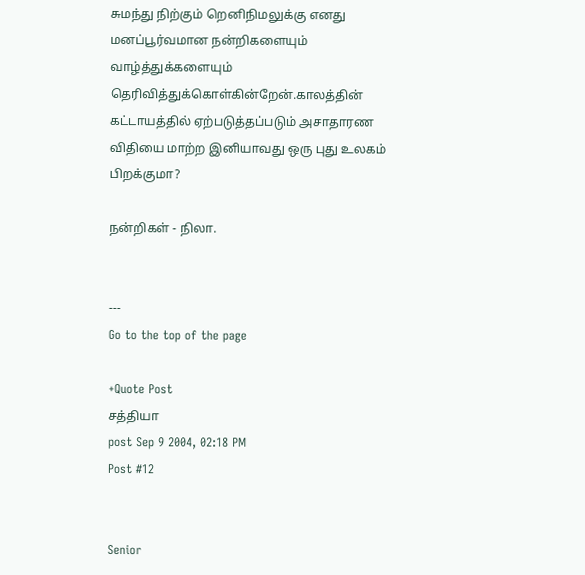சுமந்து நிற்கும் றெனிநிமலுக்கு எனது மனப்பூர்வமான நன்றிகளையும் வாழ்த்துக்களையும் தெரிவித்துக்கொள்கின்றேன்.காலத்தின் கட்டாயத்தில் ஏற்படுத்தப்படும் அசாதாரண விதியை மாற்ற இனியாவது ஒரு புது உலகம் பிறக்குமா?

நன்றிகள் - நிலா.


---
Go to the top of the page

+Quote Post
சத்தியா
post Sep 9 2004, 02:18 PM
Post #12


Senior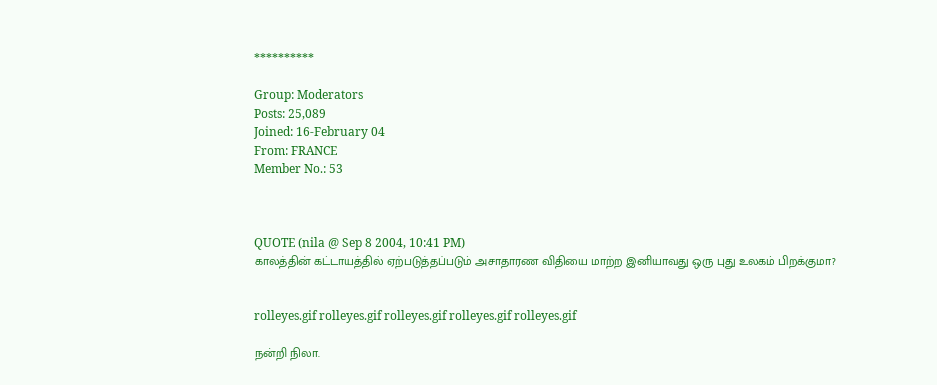**********

Group: Moderators
Posts: 25,089
Joined: 16-February 04
From: FRANCE
Member No.: 53



QUOTE (nila @ Sep 8 2004, 10:41 PM)
காலத்தின் கட்டாயத்தில் ஏற்படுத்தப்படும் அசாதாரண விதியை மாற்ற இனியாவது ஒரு புது உலகம் பிறக்குமா?


rolleyes.gif rolleyes.gif rolleyes.gif rolleyes.gif rolleyes.gif

நன்றி நிலா.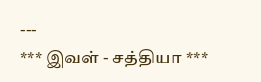---
*** இவள் - சத்தியா ***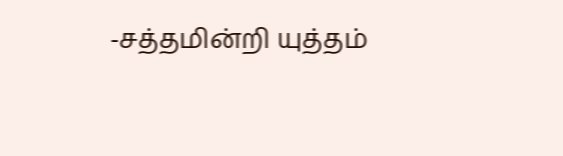-சத்தமின்றி யுத்தம்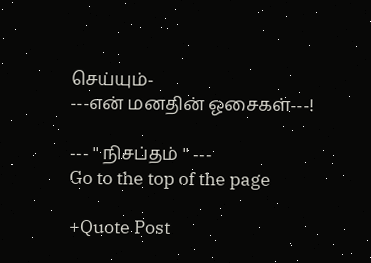செய்யும்-
---என் மனதின் ஓசைகள்---!

--- '' நிசப்தம் '' ---
Go to the top of the page

+Quote Post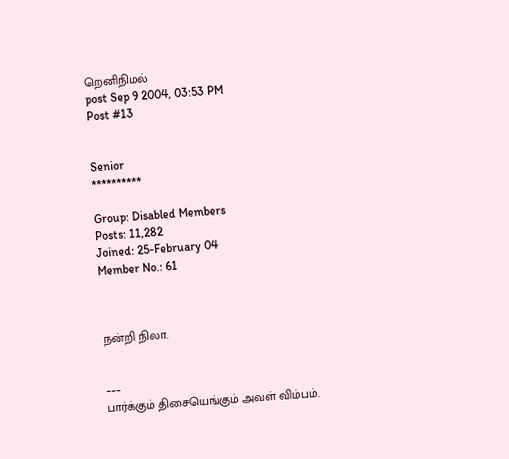றெனிநிமல்
post Sep 9 2004, 03:53 PM
Post #13


Senior
**********

Group: Disabled Members
Posts: 11,282
Joined: 25-February 04
Member No.: 61



நன்றி நிலா.


---
பார்க்கும் திசையெங்கும் அவள் விம்பம்.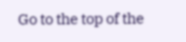Go to the top of the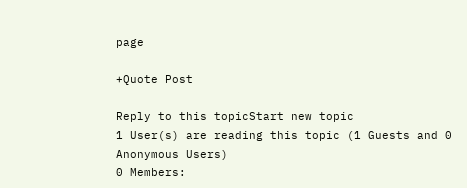page

+Quote Post

Reply to this topicStart new topic
1 User(s) are reading this topic (1 Guests and 0 Anonymous Users)
0 Members: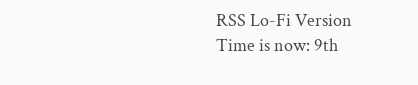RSS Lo-Fi Version Time is now: 9th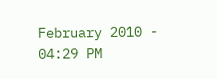February 2010 - 04:29 PM